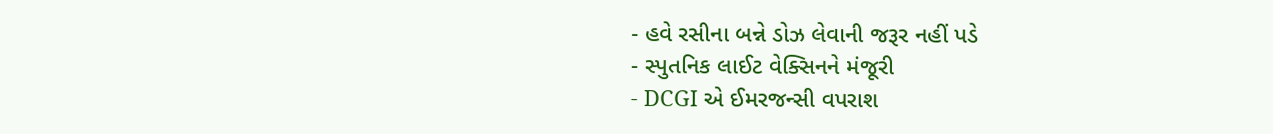- હવે રસીના બન્ને ડોઝ લેવાની જરૂર નહીં પડે
- સ્પુતનિક લાઈટ વેક્સિનને મંજૂરી
- DCGI એ ઈમરજન્સી વપરાશ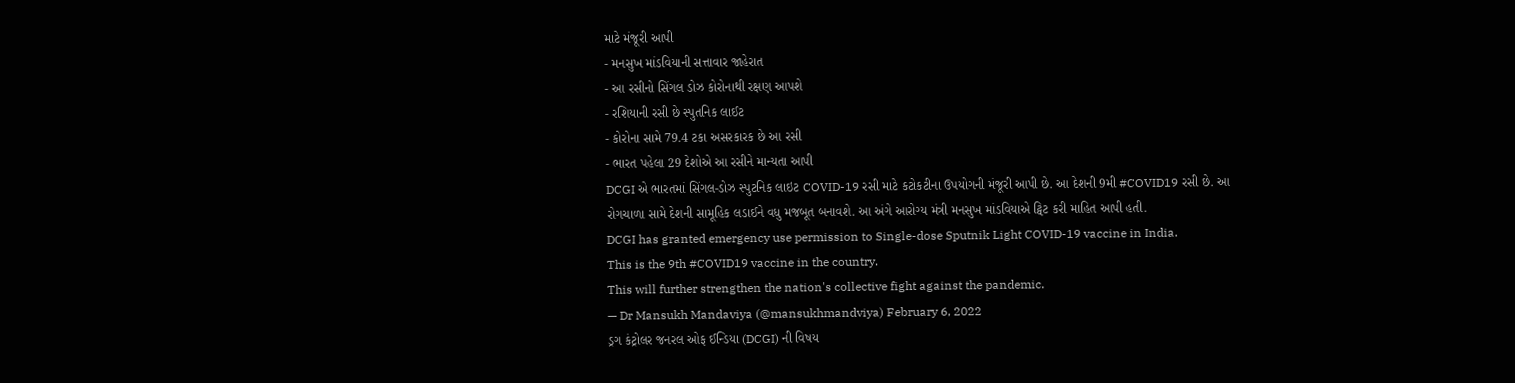માટે મંજૂરી આપી
- મનસુખ માંડવિયાની સત્તાવાર જાહેરાત
- આ રસીનો સિંગલ ડોઝ કોરોનાથી રક્ષણ આપશે
- રશિયાની રસી છે સ્પુતનિક લાઈટ
- કોરોના સામે 79.4 ટકા અસરકારક છે આ રસી
- ભારત પહેલા 29 દેશોએ આ રસીને માન્યતા આપી
DCGI એ ભારતમાં સિંગલ-ડોઝ સ્પુટનિક લાઇટ COVID-19 રસી માટે કટોકટીના ઉપયોગની મંજૂરી આપી છે. આ દેશની 9મી #COVID19 રસી છે. આ રોગચાળા સામે દેશની સામૂહિક લડાઈને વધુ મજબૂત બનાવશે. આ અંગે આરોગ્ય મંત્રી મનસુખ માંડવિયાએ ટ્વિટ કરી માહિત આપી હતી.
DCGI has granted emergency use permission to Single-dose Sputnik Light COVID-19 vaccine in India.
This is the 9th #COVID19 vaccine in the country.
This will further strengthen the nation's collective fight against the pandemic.
— Dr Mansukh Mandaviya (@mansukhmandviya) February 6, 2022
ડ્રગ કંટ્રોલર જનરલ ઓફ ઈન્ડિયા (DCGI) ની વિષય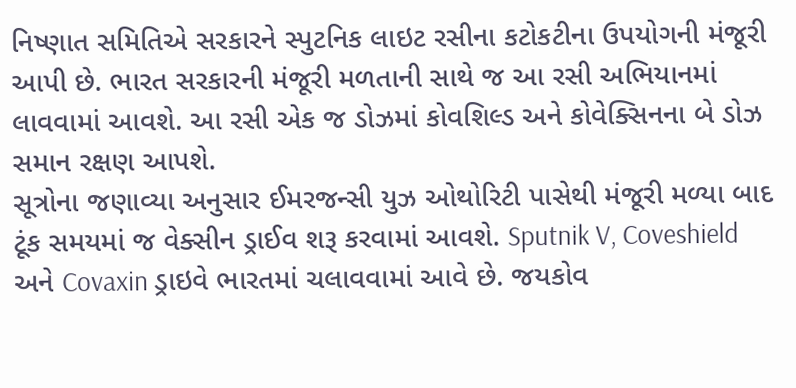નિષ્ણાત સમિતિએ સરકારને સ્પુટનિક લાઇટ રસીના કટોકટીના ઉપયોગની મંજૂરી આપી છે. ભારત સરકારની મંજૂરી મળતાની સાથે જ આ રસી અભિયાનમાં લાવવામાં આવશે. આ રસી એક જ ડોઝમાં કોવશિલ્ડ અને કોવેક્સિનના બે ડોઝ સમાન રક્ષણ આપશે.
સૂત્રોના જણાવ્યા અનુસાર ઈમરજન્સી યુઝ ઓથોરિટી પાસેથી મંજૂરી મળ્યા બાદ ટૂંક સમયમાં જ વેક્સીન ડ્રાઈવ શરૂ કરવામાં આવશે. Sputnik V, Coveshield અને Covaxin ડ્રાઇવે ભારતમાં ચલાવવામાં આવે છે. જયકોવ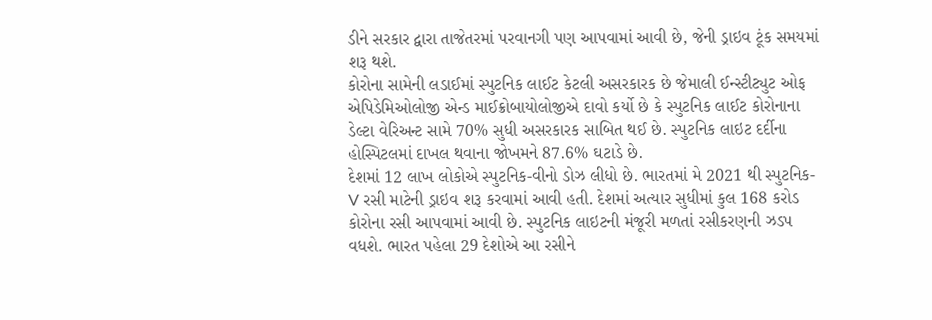ડીને સરકાર દ્વારા તાજેતરમાં પરવાનગી પણ આપવામાં આવી છે, જેની ડ્રાઇવ ટૂંક સમયમાં શરૂ થશે.
કોરોના સામેની લડાઈમાં સ્પુટનિક લાઈટ કેટલી અસરકારક છે જેમાલી ઈન્સ્ટીટ્યુટ ઓફ એપિડેમિઓલોજી એન્ડ માઈક્રોબાયોલોજીએ દાવો કર્યો છે કે સ્પુટનિક લાઈટ કોરોનાના ડેલ્ટા વેરિઅન્ટ સામે 70% સુધી અસરકારક સાબિત થઈ છે. સ્પુટનિક લાઇટ દર્દીના હોસ્પિટલમાં દાખલ થવાના જોખમને 87.6% ઘટાડે છે.
દેશમાં 12 લાખ લોકોએ સ્પુટનિક-વીનો ડોઝ લીધો છે. ભારતમાં મે 2021 થી સ્પુટનિક-V રસી માટેની ડ્રાઇવ શરૂ કરવામાં આવી હતી. દેશમાં અત્યાર સુધીમાં કુલ 168 કરોડ કોરોના રસી આપવામાં આવી છે. સ્પુટનિક લાઇટની મંજૂરી મળતાં રસીકરણની ઝડપ વધશે. ભારત પહેલા 29 દેશોએ આ રસીને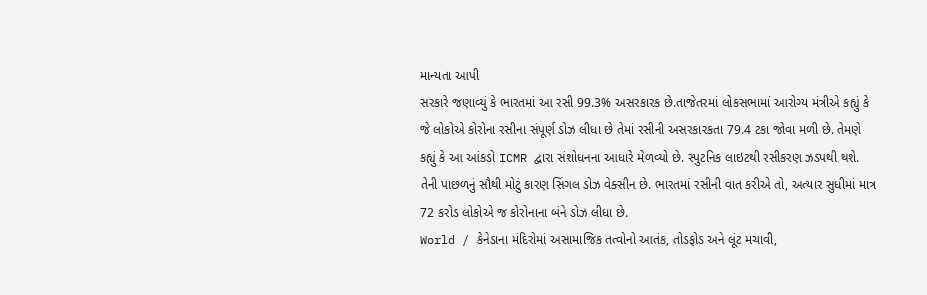માન્યતા આપી
સરકારે જણાવ્યું કે ભારતમાં આ રસી 99.3% અસરકારક છે.તાજેતરમાં લોકસભામાં આરોગ્ય મંત્રીએ કહ્યું કે જે લોકોએ કોરોના રસીના સંપૂર્ણ ડોઝ લીધા છે તેમાં રસીની અસરકારકતા 79.4 ટકા જોવા મળી છે. તેમણે કહ્યું કે આ આંકડો ICMR દ્વારા સંશોધનના આધારે મેળવ્યો છે. સ્પુટનિક લાઇટથી રસીકરણ ઝડપથી થશે. તેની પાછળનું સૌથી મોટું કારણ સિંગલ ડોઝ વેક્સીન છે. ભારતમાં રસીની વાત કરીએ તો, અત્યાર સુધીમાં માત્ર 72 કરોડ લોકોએ જ કોરોનાના બંને ડોઝ લીધા છે.
World / કેનેડાના મંદિરોમાં અસામાજિક તત્વોનો આતંક, તોડફોડ અને લૂંટ મચાવી,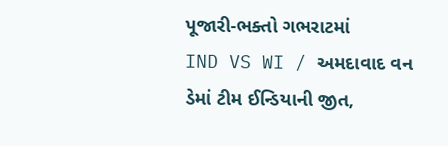પૂજારી-ભક્તો ગભરાટમાં
IND VS WI / અમદાવાદ વન ડેમાં ટીમ ઈન્ડિયાની જીત,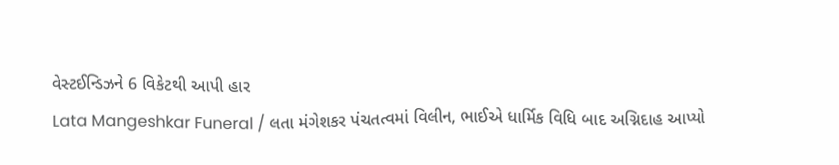વેસ્ટઈન્ડિઝને 6 વિકેટથી આપી હાર
Lata Mangeshkar Funeral / લતા મંગેશકર પંચતત્વમાં વિલીન, ભાઈએ ધાર્મિક વિધિ બાદ અગ્નિદાહ આપ્યો